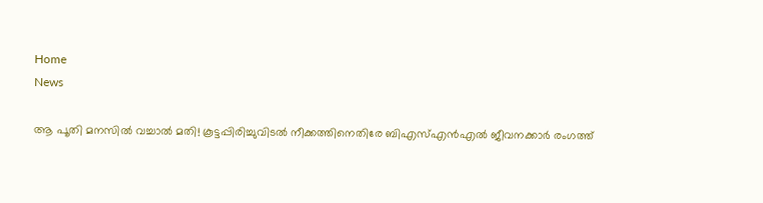Home
News

ആ പൂതി മനസിൽ വച്ചാൽ മതി! കൂട്ടപ്പിരിച്ചുവിടൽ നീക്കത്തിനെതിരേ ബിഎസ്എൻഎൽ ജീവനക്കാർ രംഗത്ത്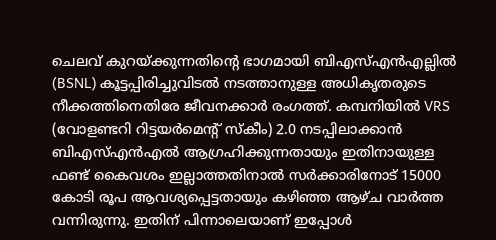ചെലവ് കുറയ്ക്കുന്നതിന്റെ ഭാഗമായി ബിഎസ്എൻഎല്ലിൽ (BSNL) കൂട്ടപ്പിരിച്ചുവിടൽ നടത്താനുള്ള അ‌ധികൃതരുടെ നീക്കത്തിനെതിരേ ജീവനക്കാർ രംഗത്ത്. കമ്പനിയിൽ VRS (വോളണ്ടറി റിട്ടയർമെൻ്റ് സ്കീം) 2.0 നടപ്പിലാക്കാൻ ബിഎസ്എൻഎൽ ആഗ്രഹിക്കുന്നതായും ഇതിനായുള്ള ഫണ്ട് കൈവശം ഇല്ലാത്തതിനാൽ സർക്കാരിനോട് 15000 കോടി രൂപ ആവശ്യപ്പെട്ടതായും കഴിഞ്ഞ ആഴ്ച വാർത്ത വന്നിരുന്നു. ഇതിന് പിന്നാലെയാണ് ഇപ്പോൾ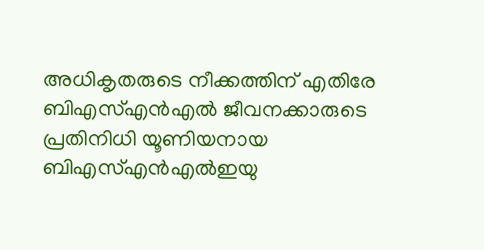അ‌ധികൃതരുടെ നീക്കത്തിന് എതിരേ ബിഎസ്എൻഎൽ ജീവനക്കാരുടെ പ്രതിനിധി യൂണിയനായ ബിഎസ്എൻഎൽഇയു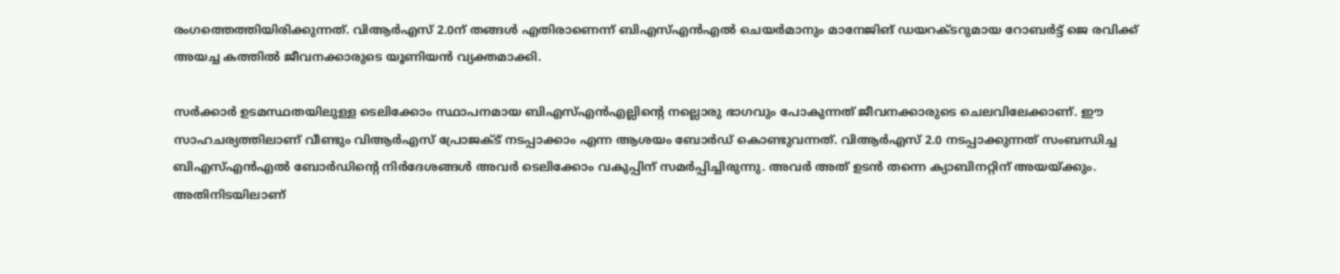രംഗത്തെത്തിയിരിക്കുന്നത്. വിആർഎസ് 2.0ന് തങ്ങൾ എതിരാണെന്ന് ബിഎസ്എൻഎൽ ചെയർമാനും മാനേജിങ് ഡയറക്ടറുമായ റോബർട്ട് ജെ രവിക്ക് അയച്ച കത്തിൽ ജീവനക്കാരുടെ യൂണിയൻ വ്യക്തമാക്കി.

സർക്കാർ ഉടമസ്ഥതയിലുള്ള ടെലിക്കോം സ്ഥാപനമായ ബിഎസ്എൻഎല്ലിന്റെ നല്ലൊരു ഭാഗവും പോകുന്നത് ജീവനക്കാരുടെ ചെലവിലേക്കാണ്. ഈ സാഹചര്യത്തിലാണ് വീണ്ടും വിആർഎസ് പ്രോജക്ട് നടപ്പാക്കാം എന്ന ആശയം ബോർഡ് കൊണ്ടുവന്നത്. വിആർഎസ് 2.0 നടപ്പാക്കുന്നത് സംബന്ധിച്ച ബിഎസ്എൻഎൽ ബോർഡിന്റെ നിർദേശങ്ങൾ അ‌വർ ടെലിക്കോം വകുപ്പിന് സമർപ്പിച്ചിരുന്നു. അ‌വർ അ‌ത് ഉടൻ തന്നെ ക്യാബിനറ്റിന് അയയ്ക്കും. അ‌തിനിടയിലാണ്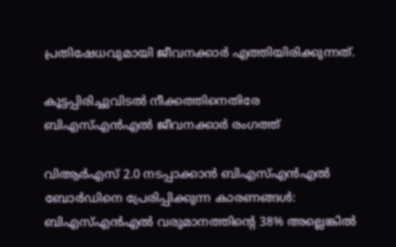പ്രതിഷേധവുമായി ജീവനക്കാർ എത്തിയിരിക്കുന്നത്.

കൂട്ടപ്പിരിച്ചുവിടൽ നീക്കത്തിനെതിരേ ബിഎസ്എൻഎൽ ജീവനക്കാർ രംഗത്ത്

വിആർഎസ് 2.0 നടപ്പാക്കാൻ ബിഎസ്എൻഎൽ ബോർഡിനെ പ്രേരിപ്പിക്കുന്ന കാരണങ്ങൾ: ബിഎസ്എൻഎൽ വരുമാനത്തിൻ്റെ 38% അല്ലെങ്കിൽ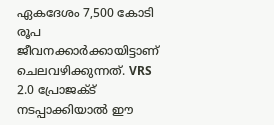ഏകദേശം 7,500 കോടി രൂപ ജീവനക്കാർക്കായിട്ടാണ് ചെലവഴിക്കുന്നത്. VRS 2.0 പ്രോജക്ട് നടപ്പാക്കിയാൽ ഈ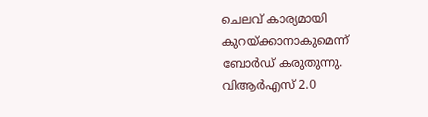ചെലവ് കാര്യമായി കുറയ്ക്കാനാകുമെന്ന് ബോർഡ് കരുതുന്നു. വിആർഎസ് 2.0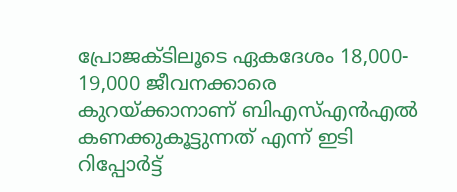പ്രോജക്ടിലൂടെ ഏകദേശം 18,000- 19,000 ജീവനക്കാരെ കുറയ്ക്കാനാണ് ബിഎസ്എൻഎൽ കണക്കുകൂട്ടുന്നത് എന്ന് ഇടി റിപ്പോർട്ട്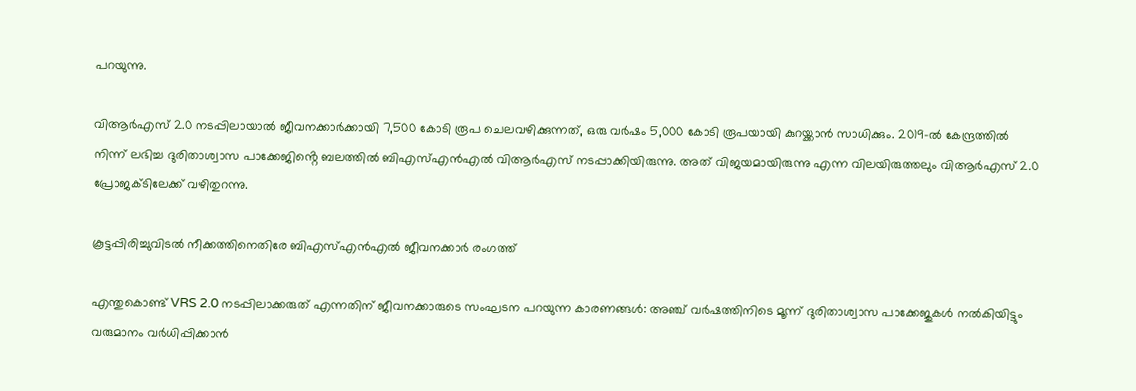പറയുന്നു.

വിആർഎസ് 2.0 നടപ്പിലായാൽ ജീവനക്കാർക്കായി 7,500 കോടി രൂപ ചെലവഴിക്കുന്നത്, ഒരു വർഷം 5,000 കോടി രൂപയായി കുറയ്ക്കാൻ സാധിക്കും. 2019-ൽ കേന്ദ്രത്തിൽ നിന്ന് ലഭിച്ച ദുരിതാശ്വാസ പാക്കേജിൻ്റെ ബലത്തിൽ ബിഎസ്എൻഎൽ വിആർഎസ് നടപ്പാക്കിയിരുന്നു. അ‌ത് വിജയമായിരുന്നു എന്ന വിലയിരുത്തലും വിആർഎസ് 2.0 പ്രോജക്ടിലേക്ക് വഴിതുറന്നു.

കൂട്ടപ്പിരിച്ചുവിടൽ നീക്കത്തിനെതിരേ ബിഎസ്എൻഎൽ ജീവനക്കാർ രംഗത്ത്

എന്തുകൊണ്ട് VRS 2.0 നടപ്പിലാക്കരുത് എന്നതിന് ജീവനക്കാരുടെ സംഘടന പറയുന്ന കാരണങ്ങൾ: അഞ്ച് വർഷത്തിനിടെ മൂന്ന് ദുരിതാശ്വാസ പാക്കേജുകൾ നൽകിയിട്ടും വരുമാനം വർധിപ്പിക്കാൻ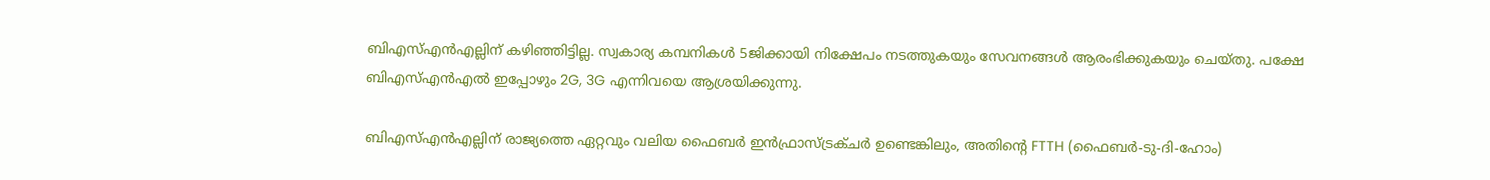ബിഎസ്എൻഎല്ലിന് കഴിഞ്ഞിട്ടില്ല. സ്വകാര്യ കമ്പനികൾ 5ജിക്കായി നിക്ഷേപം നടത്തുകയും സേവനങ്ങൾ ആരംഭിക്കുകയും ചെയ്തു. പക്ഷേ ബിഎസ്എൻഎൽ ഇപ്പോഴും 2G, 3G എന്നിവയെ ആശ്രയിക്കുന്നു.

ബിഎസ്എൻഎല്ലിന് രാജ്യത്തെ ഏറ്റവും വലിയ ഫൈബർ ഇൻഫ്രാസ്ട്രക്ചർ ഉണ്ടെങ്കിലും, അതിൻ്റെ FTTH (ഫൈബർ-ടു-ദി-ഹോം)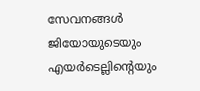സേവനങ്ങൾ ജിയോയുടെയും എയർടെല്ലിന്റെയും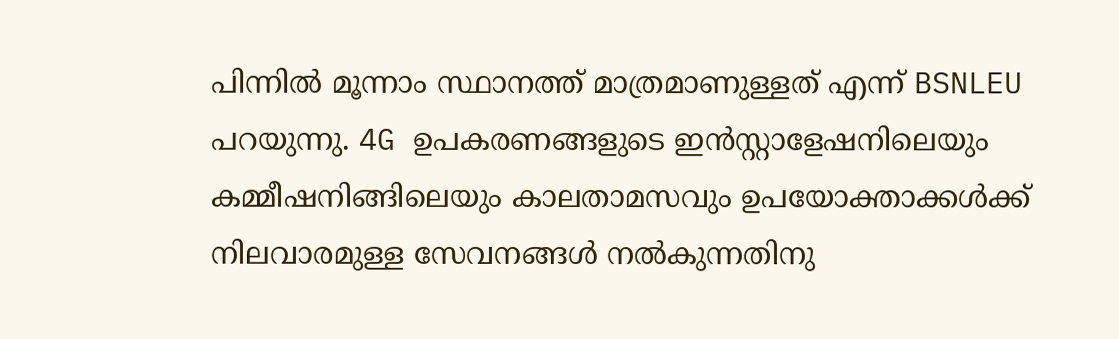പിന്നിൽ മൂന്നാം സ്ഥാനത്ത് മാത്രമാണുള്ളത് എന്ന് BSNLEU പറയുന്നു. 4G ഉപകരണങ്ങളുടെ ഇൻസ്റ്റാളേഷനിലെയും കമ്മീഷനിങ്ങിലെയും കാലതാമസവും ഉപയോക്താക്കൾക്ക് നിലവാരമുള്ള സേവനങ്ങൾ നൽകുന്നതിനു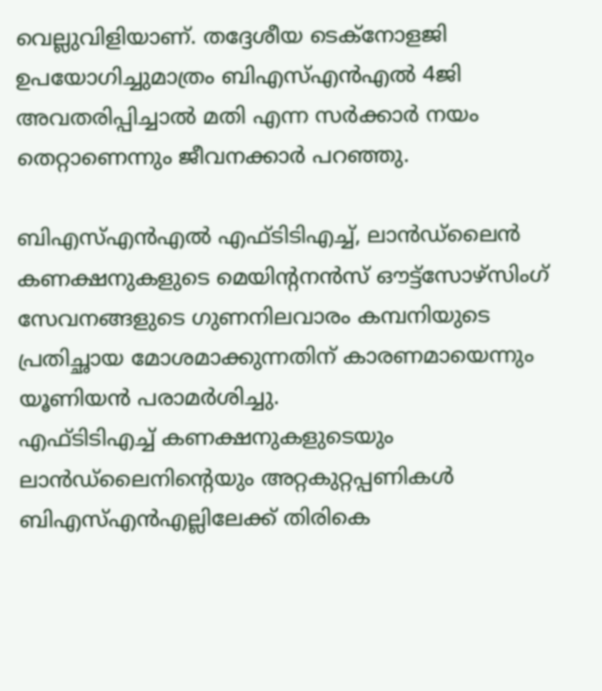വെല്ലുവിളിയാണ്. തദ്ദേശീയ ടെക്നോളജി ഉപയോഗിച്ചുമാത്രം ബിഎസ്എൻഎൽ 4ജി അ‌വതരിപ്പിച്ചാൽ മതി എന്ന സർക്കാർ നയം തെറ്റാണെന്നും ജീവനക്കാർ പറഞ്ഞു.

ബിഎസ്എൻഎൽ എഫ്‌ടിടിഎച്ച്, ലാൻഡ്‌ലൈൻ കണക്ഷനുകളുടെ മെയിൻ്റനൻസ് ഔട്ട്‌സോഴ്‌സിംഗ് സേവനങ്ങളുടെ ഗുണനിലവാരം കമ്പനിയുടെ പ്രതിച്ഛായ മോശമാക്കുന്നതിന് കാരണമായെന്നും യൂണിയൻ പരാമർശിച്ചു.
എഫ്‌ടിടിഎച്ച് കണക്ഷനുകളുടെയും ലാൻഡ്‌ലൈനിൻ്റെയും അറ്റകുറ്റപ്പണികൾ ബിഎസ്എൻഎല്ലിലേക്ക് തിരികെ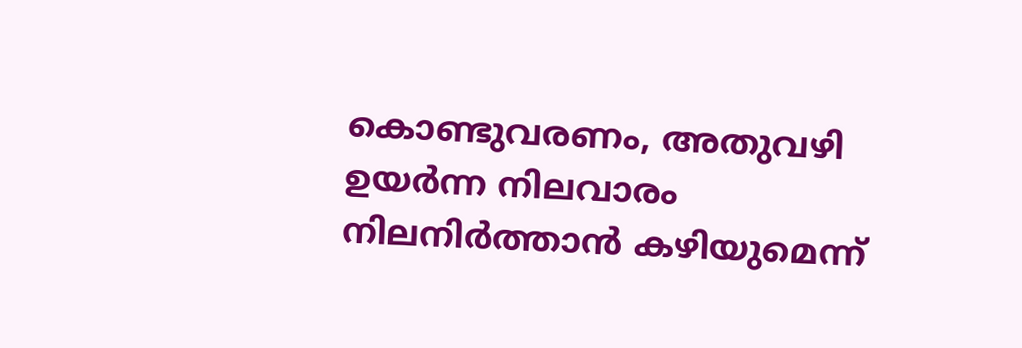കൊണ്ടുവരണം, അതുവഴി ഉയർന്ന നിലവാരം നിലനിർത്താൻ കഴിയുമെന്ന്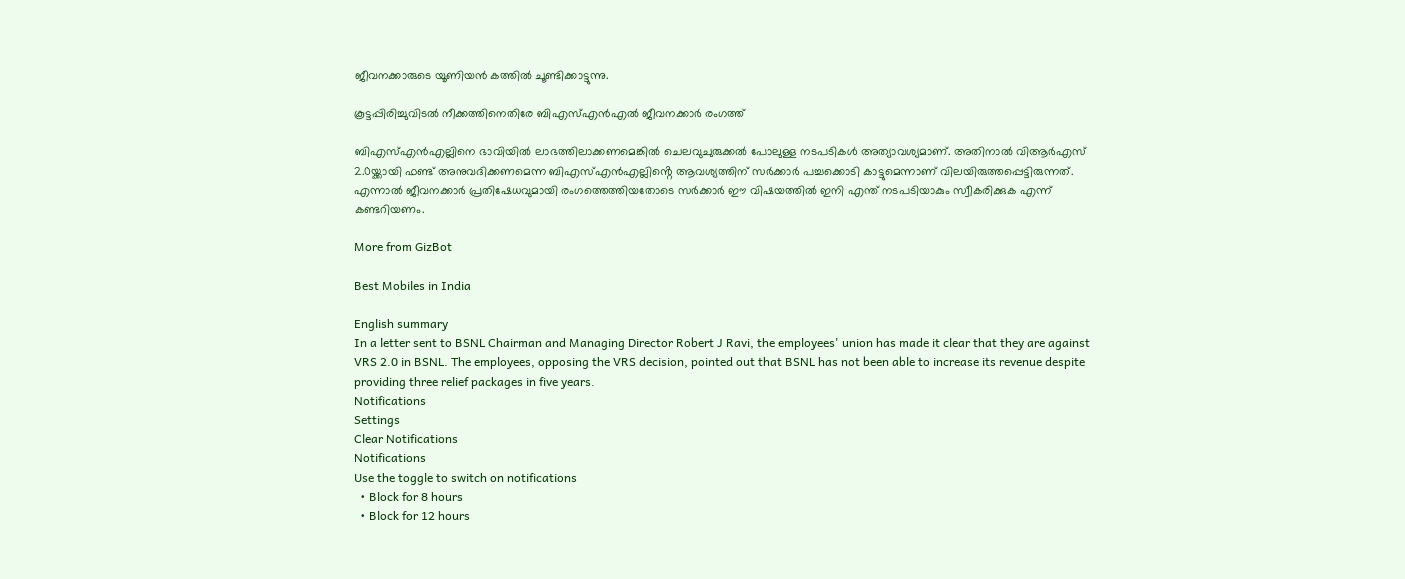ജീവനക്കാരുടെ യൂണിയൻ കത്തിൽ ചൂണ്ടിക്കാട്ടുന്നു.

കൂട്ടപ്പിരിച്ചുവിടൽ നീക്കത്തിനെതിരേ ബിഎസ്എൻഎൽ ജീവനക്കാർ രംഗത്ത്

ബിഎസ്എൻഎല്ലിനെ ഭാവിയിൽ ലാഭത്തിലാക്കണമെങ്കിൽ ചെലവുചുരുക്കൽ പോലുള്ള നടപടികൾ അ‌ത്യാവശ്യമാണ്. അ‌തിനാൽ വിആർഎസ് 2.0യ്ക്കായി ഫണ്ട് അ‌നുവദിക്കണമെന്ന ബിഎസ്എൻഎല്ലിൻ്റെ ആവശ്യത്തിന് സർക്കാർ പച്ചക്കൊടി കാട്ടുമെന്നാണ് വിലയിരുത്തപ്പെട്ടിരുന്നത്. എന്നാൽ ജീവനക്കാർ പ്രതിഷേധവുമായി രംഗത്തെത്തിയതോടെ സർക്കാർ ഈ വിഷയത്തിൽ ഇനി എന്ത് നടപടിയാകും സ്വീകരിക്കുക എന്ന് കണ്ടറിയണം.

More from GizBot

Best Mobiles in India

English summary
In a letter sent to BSNL Chairman and Managing Director Robert J Ravi, the employees' union has made it clear that they are against VRS 2.0 in BSNL. The employees, opposing the VRS decision, pointed out that BSNL has not been able to increase its revenue despite providing three relief packages in five years.
Notifications
Settings
Clear Notifications
Notifications
Use the toggle to switch on notifications
  • Block for 8 hours
  • Block for 12 hours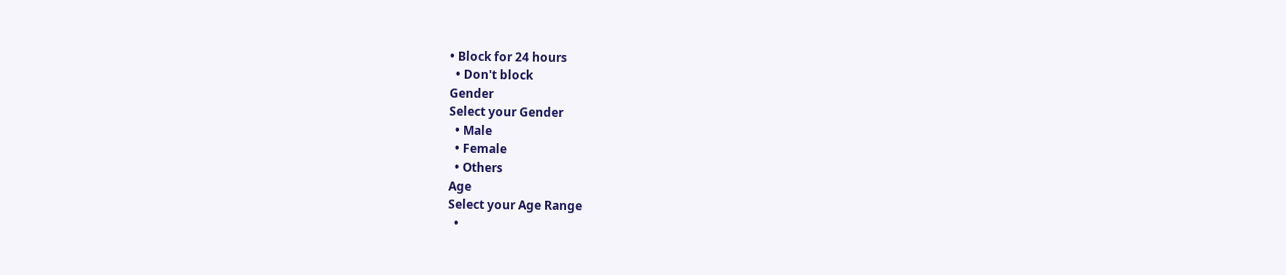• Block for 24 hours
  • Don't block
Gender
Select your Gender
  • Male
  • Female
  • Others
Age
Select your Age Range
  •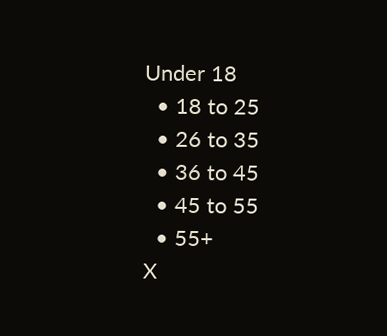Under 18
  • 18 to 25
  • 26 to 35
  • 36 to 45
  • 45 to 55
  • 55+
X